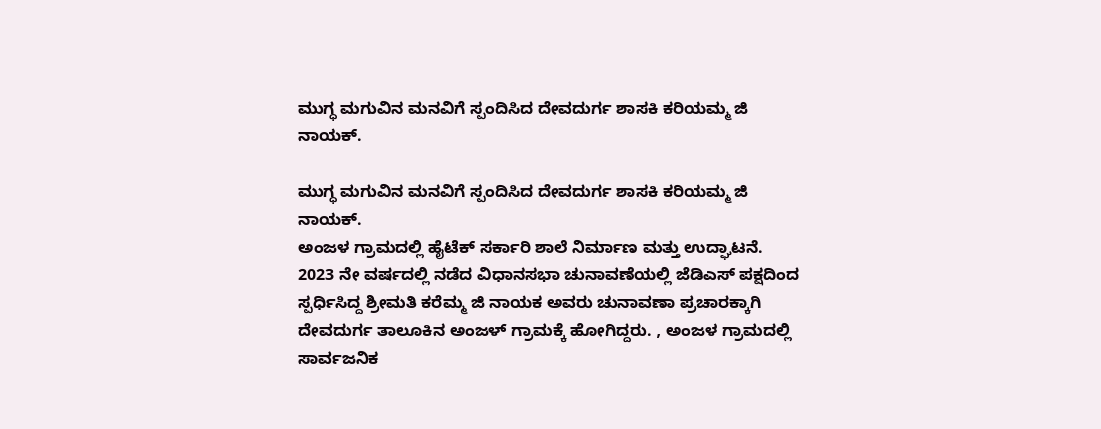ಮುಗ್ಧ ಮಗುವಿನ ಮನವಿಗೆ ಸ್ಪಂದಿಸಿದ ದೇವದುರ್ಗ ಶಾಸಕಿ ಕರಿಯಮ್ಮ ಜಿ ನಾಯಕ್.

ಮುಗ್ಧ ಮಗುವಿನ ಮನವಿಗೆ ಸ್ಪಂದಿಸಿದ ದೇವದುರ್ಗ ಶಾಸಕಿ ಕರಿಯಮ್ಮ ಜಿ ನಾಯಕ್.
ಅಂಜಳ ಗ್ರಾಮದಲ್ಲಿ ಹೈಟೆಕ್ ಸರ್ಕಾರಿ ಶಾಲೆ ನಿರ್ಮಾಣ ಮತ್ತು ಉದ್ಘಾಟನೆ.
2023 ನೇ ವರ್ಷದಲ್ಲಿ ನಡೆದ ವಿಧಾನಸಭಾ ಚುನಾವಣೆಯಲ್ಲಿ ಜೆಡಿಎಸ್ ಪಕ್ಷದಿಂದ ಸ್ಪರ್ಧಿಸಿದ್ದ ಶ್ರೀಮತಿ ಕರೆಮ್ಮ ಜಿ ನಾಯಕ ಅವರು ಚುನಾವಣಾ ಪ್ರಚಾರಕ್ಕಾಗಿ ದೇವದುರ್ಗ ತಾಲೂಕಿನ ಅಂಜಳ್ ಗ್ರಾಮಕ್ಕೆ ಹೋಗಿದ್ದರು. , ಅಂಜಳ ಗ್ರಾಮದಲ್ಲಿ ಸಾರ್ವಜನಿಕ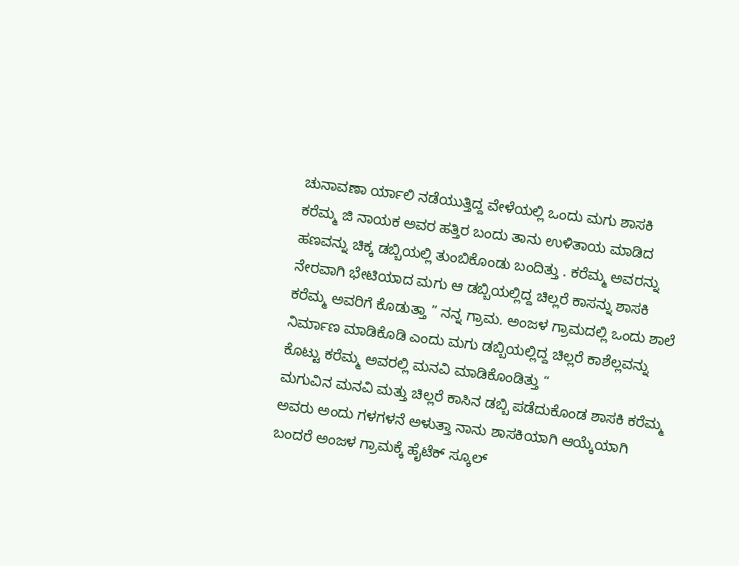ಚುನಾವಣಾ ರ್ಯಾಲಿ ನಡೆಯುತ್ತಿದ್ದ ವೇಳೆಯಲ್ಲಿ ಒಂದು ಮಗು ಶಾಸಕಿ ಕರೆಮ್ಮ ಜಿ ನಾಯಕ ಅವರ ಹತ್ತಿರ ಬಂದು ತಾನು ಉಳಿತಾಯ ಮಾಡಿದ ಹಣವನ್ನು ಚಿಕ್ಕ ಡಬ್ಬಿಯಲ್ಲಿ ತುಂಬಿಕೊಂಡು ಬಂದಿತ್ತು . ಕರೆಮ್ಮ ಅವರನ್ನು ನೇರವಾಗಿ ಭೇಟಿಯಾದ ಮಗು ಆ ಡಬ್ಬಿಯಲ್ಲಿದ್ದ ಚಿಲ್ಲರೆ ಕಾಸನ್ನು ಶಾಸಕಿ ಕರೆಮ್ಮ ಅವರಿಗೆ ಕೊಡುತ್ತಾ ” ನನ್ನ ಗ್ರಾಮ. ಅಂಜಳ ಗ್ರಾಮದಲ್ಲಿ ಒಂದು ಶಾಲೆ ನಿರ್ಮಾಣ ಮಾಡಿಕೊಡಿ ಎಂದು ಮಗು ಡಬ್ಬಿಯಲ್ಲಿದ್ದ ಚಿಲ್ಲರೆ ಕಾಶೆಲ್ಲವನ್ನು ಕೊಟ್ಟು ಕರೆಮ್ಮ ಅವರಲ್ಲಿ ಮನವಿ ಮಾಡಿಕೊಂಡಿತ್ತು “
ಮಗುವಿನ ಮನವಿ ಮತ್ತು ಚಿಲ್ಲರೆ ಕಾಸಿನ ಡಬ್ಬಿ ಪಡೆದುಕೊಂಡ ಶಾಸಕಿ ಕರೆಮ್ಮ ಅವರು ಅಂದು ಗಳಗಳನೆ ಅಳುತ್ತಾ ನಾನು ಶಾಸಕಿಯಾಗಿ ಆಯ್ಕೆಯಾಗಿ ಬಂದರೆ ಅಂಜಳ ಗ್ರಾಮಕ್ಕೆ ಹೈಟೆಕ್ ಸ್ಕೂಲ್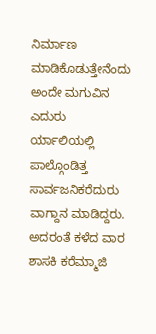ನಿರ್ಮಾಣ ಮಾಡಿಕೊಡುತ್ತೇನೆಂದು ಅಂದೇ ಮಗುವಿನ ಎದುರು ರ್ಯಾಲಿಯಲ್ಲಿ ಪಾಲ್ಗೊಂಡಿತ್ತ ಸಾರ್ವಜನಿಕರೆದುರು ವಾಗ್ದಾನ ಮಾಡಿದ್ದರು.
ಅದರಂತೆ ಕಳೆದ ವಾರ ಶಾಸಕಿ ಕರೆಮ್ಮಾಜಿ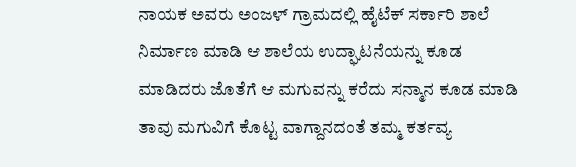ನಾಯಕ ಅವರು ಅಂಜಳ್ ಗ್ರಾಮದಲ್ಲಿ ಹೈಟೆಕ್ ಸರ್ಕಾರಿ ಶಾಲೆ ನಿರ್ಮಾಣ ಮಾಡಿ ಆ ಶಾಲೆಯ ಉದ್ಘಾಟನೆಯನ್ನು ಕೂಡ ಮಾಡಿದರು ಜೊತೆಗೆ ಆ ಮಗುವನ್ನು ಕರೆದು ಸನ್ಮಾನ ಕೂಡ ಮಾಡಿ ತಾವು ಮಗುವಿಗೆ ಕೊಟ್ಟ ವಾಗ್ದಾನದಂತೆ ತಮ್ಮ ಕರ್ತವ್ಯ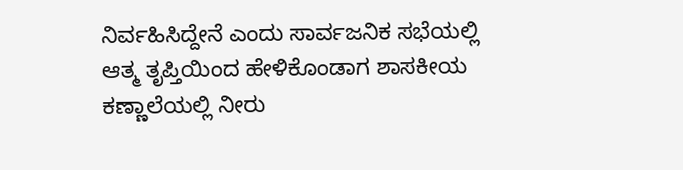ನಿರ್ವಹಿಸಿದ್ದೇನೆ ಎಂದು ಸಾರ್ವಜನಿಕ ಸಭೆಯಲ್ಲಿ ಆತ್ಮ ತೃಪ್ತಿಯಿಂದ ಹೇಳಿಕೊಂಡಾಗ ಶಾಸಕೀಯ ಕಣ್ಣಾಲೆಯಲ್ಲಿ ನೀರು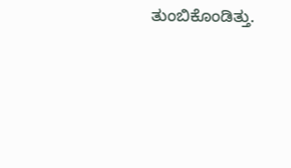ತುಂಬಿಕೊಂಡಿತ್ತು.